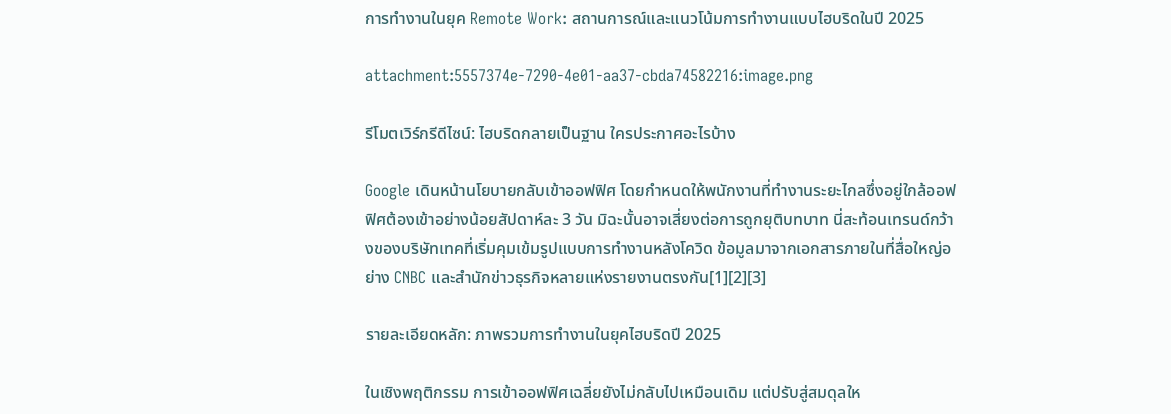การทำงานในยุค Remote Work: สถานการณ์และแนวโน้มการทำงานแบบไฮบริดในปี 2025

attachment:5557374e-7290-4e01-aa37-cbda74582216:image.png

รีโมตเวิร์กรีดีไซน์: ไฮบริดกลายเป็นฐาน ใครประกาศอะไรบ้าง

Google เดินหน้านโยบายกลับเข้าออฟฟิศ โดยกำหนดให้พนักงานที่ทำงานระยะไกลซึ่งอยู่ใกล้ออฟฟิศต้องเข้าอย่างน้อยสัปดาห์ละ 3 วัน มิฉะนั้นอาจเสี่ยงต่อการถูกยุติบทบาท นี่สะท้อนเทรนด์กว้างของบริษัทเทคที่เริ่มคุมเข้มรูปแบบการทำงานหลังโควิด ข้อมูลมาจากเอกสารภายในที่สื่อใหญ่อย่าง CNBC และสำนักข่าวธุรกิจหลายแห่งรายงานตรงกัน[1][2][3]

รายละเอียดหลัก: ภาพรวมการทำงานในยุคไฮบริดปี 2025

ในเชิงพฤติกรรม การเข้าออฟฟิศเฉลี่ยยังไม่กลับไปเหมือนเดิม แต่ปรับสู่สมดุลให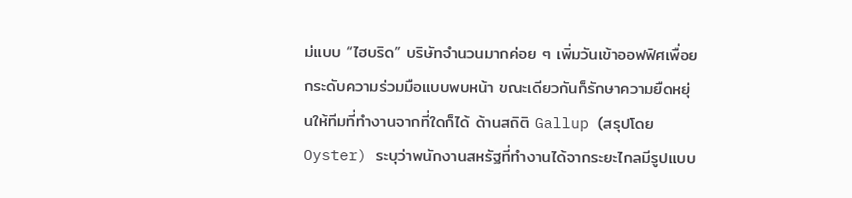ม่แบบ “ไฮบริด” บริษัทจำนวนมากค่อย ๆ เพิ่มวันเข้าออฟฟิศเพื่อยกระดับความร่วมมือแบบพบหน้า ขณะเดียวกันก็รักษาความยืดหยุ่นให้ทีมที่ทำงานจากที่ใดก็ได้ ด้านสถิติ Gallup (สรุปโดย Oyster) ระบุว่าพนักงานสหรัฐที่ทำงานได้จากระยะไกลมีรูปแบบ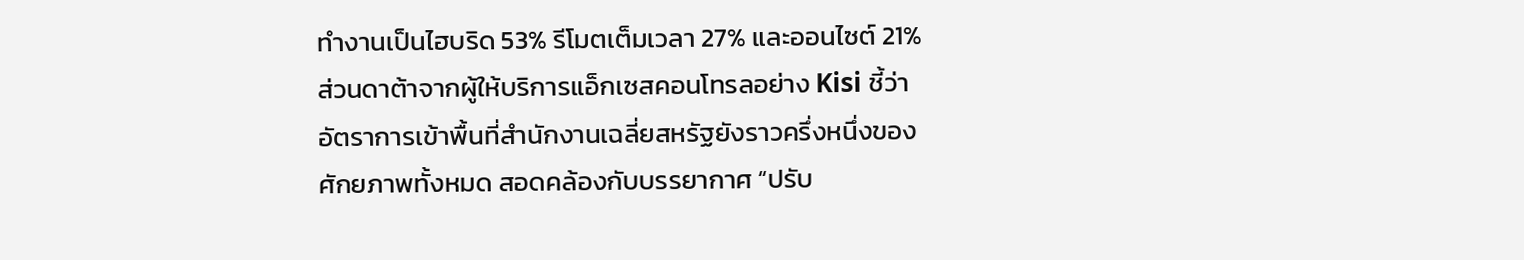ทำงานเป็นไฮบริด 53% รีโมตเต็มเวลา 27% และออนไซต์ 21% ส่วนดาต้าจากผู้ให้บริการแอ็กเซสคอนโทรลอย่าง Kisi ชี้ว่าอัตราการเข้าพื้นที่สำนักงานเฉลี่ยสหรัฐยังราวครึ่งหนึ่งของศักยภาพทั้งหมด สอดคล้องกับบรรยากาศ “ปรับ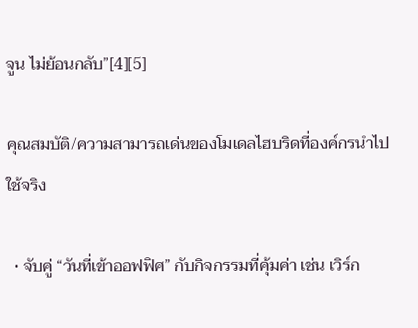จูน ไม่ย้อนกลับ”[4][5]

คุณสมบัติ/ความสามารถเด่นของโมเดลไฮบริดที่องค์กรนำไปใช้จริง

  • จับคู่ “วันที่เข้าออฟฟิศ” กับกิจกรรมที่คุ้มค่า เช่น เวิร์ก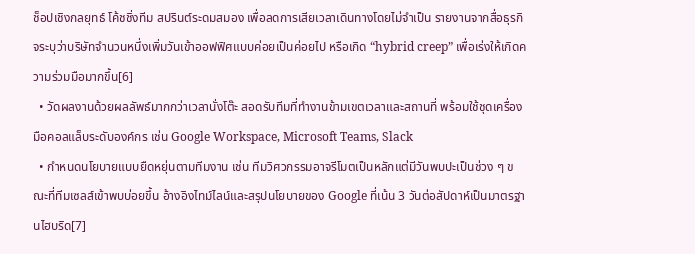ช็อปเชิงกลยุทธ์ โค้ชชิ่งทีม สปรินต์ระดมสมอง เพื่อลดการเสียเวลาเดินทางโดยไม่จำเป็น รายงานจากสื่อธุรกิจระบุว่าบริษัทจำนวนหนึ่งเพิ่มวันเข้าออฟฟิศแบบค่อยเป็นค่อยไป หรือเกิด “hybrid creep” เพื่อเร่งให้เกิดความร่วมมือมากขึ้น[6]
  • วัดผลงานด้วยผลลัพธ์มากกว่าเวลานั่งโต๊ะ สอดรับทีมที่ทำงานข้ามเขตเวลาและสถานที่ พร้อมใช้ชุดเครื่องมือคอลแล็บระดับองค์กร เช่น Google Workspace, Microsoft Teams, Slack
  • กำหนดนโยบายแบบยืดหยุ่นตามทีมงาน เช่น ทีมวิศวกรรมอาจรีโมตเป็นหลักแต่มีวันพบปะเป็นช่วง ๆ ขณะที่ทีมเซลส์เข้าพบบ่อยขึ้น อ้างอิงไทม์ไลน์และสรุปนโยบายของ Google ที่เน้น 3 วันต่อสัปดาห์เป็นมาตรฐานไฮบริด[7]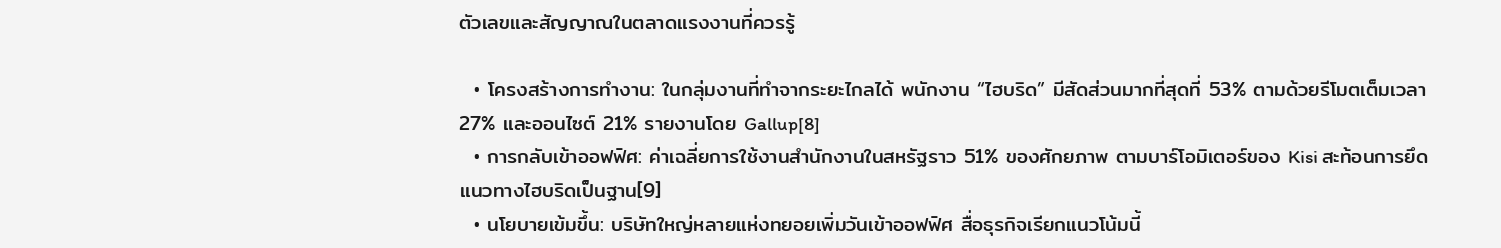ตัวเลขและสัญญาณในตลาดแรงงานที่ควรรู้

  • โครงสร้างการทำงาน: ในกลุ่มงานที่ทำจากระยะไกลได้ พนักงาน “ไฮบริด” มีสัดส่วนมากที่สุดที่ 53% ตามด้วยรีโมตเต็มเวลา 27% และออนไซต์ 21% รายงานโดย Gallup[8]
  • การกลับเข้าออฟฟิศ: ค่าเฉลี่ยการใช้งานสำนักงานในสหรัฐราว 51% ของศักยภาพ ตามบาร์โอมิเตอร์ของ Kisi สะท้อนการยึดแนวทางไฮบริดเป็นฐาน[9]
  • นโยบายเข้มขึ้น: บริษัทใหญ่หลายแห่งทยอยเพิ่มวันเข้าออฟฟิศ สื่อธุรกิจเรียกแนวโน้มนี้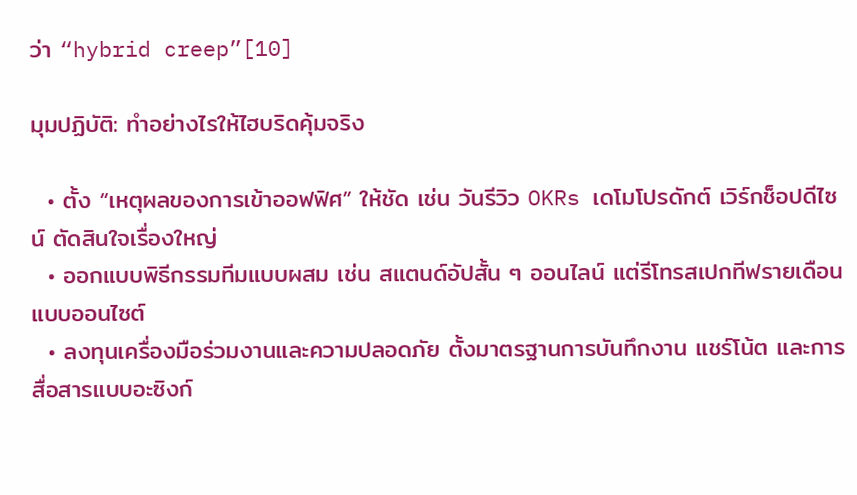ว่า “hybrid creep”[10]

มุมปฏิบัติ: ทำอย่างไรให้ไฮบริดคุ้มจริง

  • ตั้ง “เหตุผลของการเข้าออฟฟิศ” ให้ชัด เช่น วันรีวิว OKRs เดโมโปรดักต์ เวิร์กช็อปดีไซน์ ตัดสินใจเรื่องใหญ่
  • ออกแบบพิธีกรรมทีมแบบผสม เช่น สแตนด์อัปสั้น ๆ ออนไลน์ แต่รีโทรสเปกทีฟรายเดือนแบบออนไซต์
  • ลงทุนเครื่องมือร่วมงานและความปลอดภัย ตั้งมาตรฐานการบันทึกงาน แชร์โน้ต และการสื่อสารแบบอะซิงก์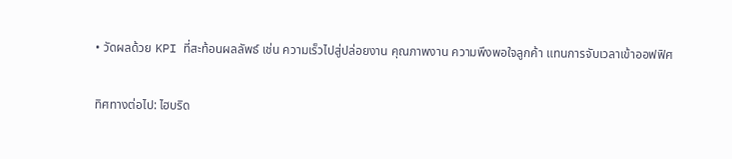• วัดผลด้วย KPI ที่สะท้อนผลลัพธ์ เช่น ความเร็วไปสู่ปล่อยงาน คุณภาพงาน ความพึงพอใจลูกค้า แทนการจับเวลาเข้าออฟฟิศ

ทิศทางต่อไป: ไฮบริด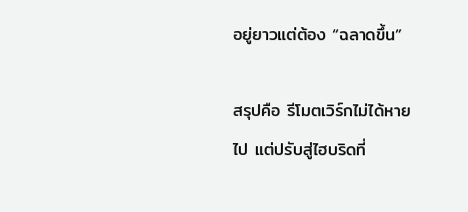อยู่ยาวแต่ต้อง “ฉลาดขึ้น”

สรุปคือ รีโมตเวิร์กไม่ได้หายไป แต่ปรับสู่ไฮบริดที่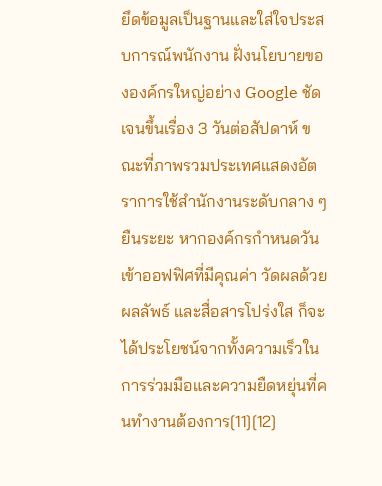ยึดข้อมูลเป็นฐานและใส่ใจประสบการณ์พนักงาน ฝั่งนโยบายขององค์กรใหญ่อย่าง Google ชัดเจนขึ้นเรื่อง 3 วันต่อสัปดาห์ ขณะที่ภาพรวมประเทศแสดงอัตราการใช้สำนักงานระดับกลาง ๆ ยืนระยะ หากองค์กรกำหนดวันเข้าออฟฟิศที่มีคุณค่า วัดผลด้วยผลลัพธ์ และสื่อสารโปร่งใส ก็จะได้ประโยชน์จากทั้งความเร็วในการร่วมมือและความยืดหยุ่นที่คนทำงานต้องการ[11][12]